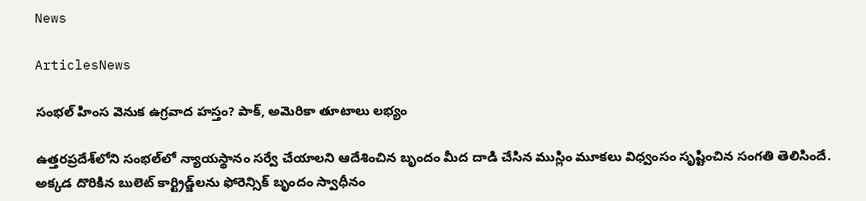News

ArticlesNews

సంభల్ హింస వెనుక ఉగ్రవాద హస్తం? పాక్, అమెరికా తూటాలు లభ్యం

ఉత్తరప్రదేశ్‌లోని సంభల్‌లో న్యాయస్థానం సర్వే చేయాలని ఆదేశించిన బృందం మీద దాడి చేసిన ముస్లిం మూకలు విధ్వంసం సృష్టించిన సంగతి తెలిసిందే. అక్కడ దొరికిన బులెట్ కార్ట్రిడ్జ్‌లను ఫోరెన్సిక్ బృందం స్వాధీనం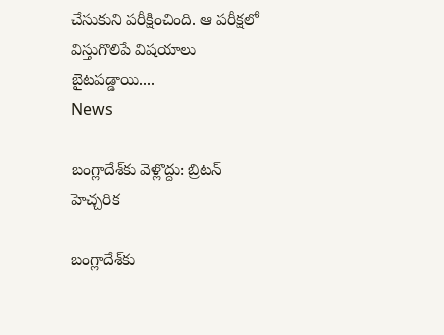చేసుకుని పరీక్షించింది. ఆ పరీక్షలో విస్తుగొలిపే విషయాలు బైటపడ్డాయి....
News

బంగ్లాదేశ్‌కు వెళ్లొద్దు: బ్రిటన్‌ హెచ్చరిక

బంగ్లాదేశ్‌కు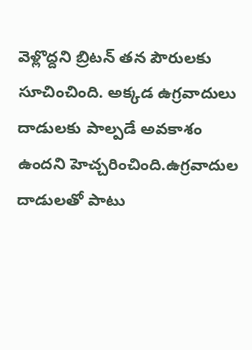వెళ్లొద్దని బ్రిటన్‌ తన పౌరులకు సూచించింది. అక్కడ ఉగ్రవాదులు దాడులకు పాల్పడే అవకాశం ఉందని హెచ్చరించింది.ఉగ్రవాదుల దాడులతో పాటు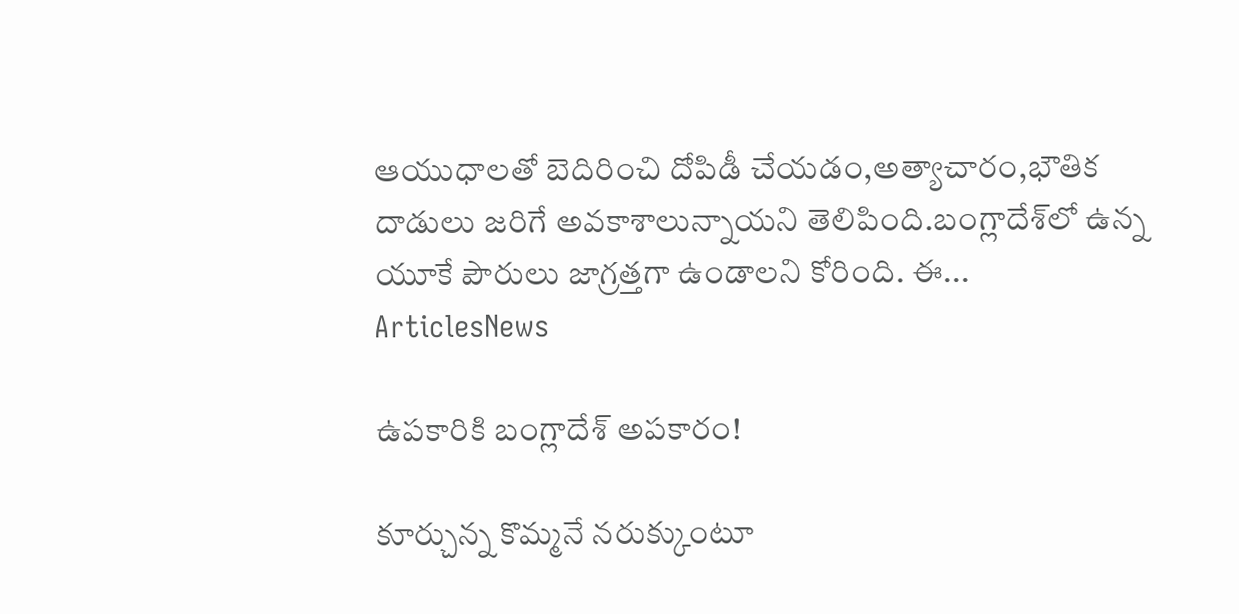ఆయుధాలతో బెదిరించి దోపిడీ చేయడం,అత్యాచారం,భౌతిక దాడులు జరిగే అవకాశాలున్నాయని తెలిపింది.బంగ్లాదేశ్‌లో ఉన్న యూకే పౌరులు జాగ్రత్తగా ఉండాలని కోరింది. ఈ...
ArticlesNews

ఉపకారికి బంగ్లాదేశ్ అపకారం!

కూర్చున్న కొమ్మనే నరుక్కుంటూ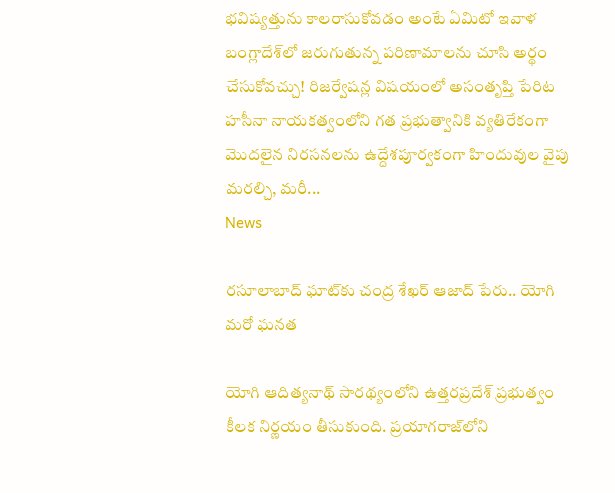భవిష్యత్తును కాలరాసుకోవడం అంటే ఏమిటో ఇవాళ బంగ్లాదేశ్‌లో జరుగుతున్న పరిణామాలను చూసి అర్థం చేసుకోవచ్చు! రిజర్వేషన్ల విషయంలో అసంతృప్తి పేరిట హసీనా నాయకత్వంలోని గత ప్రభుత్వానికి వ్యతిరేకంగా మొదలైన నిరసనలను ఉద్దేశపూర్వకంగా హిందువుల వైపు మరల్చి, మరీ...
News

రసూలాబాద్ ఘాట్‌కు చంద్ర శేఖర్ ఆజాద్ పేరు.. యోగి మరో ఘనత

యోగి ఆదిత్యనాథ్ సారథ్యంలోని ఉత్తరప్రదేశ్ ప్రభుత్వం కీలక నిర్ణయం తీసుకుంది. ప్రయాగరాజ్‌లోని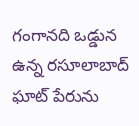గంగానది ఒడ్డున ఉన్న రసూలాబాద్ ఘాట్ పేరును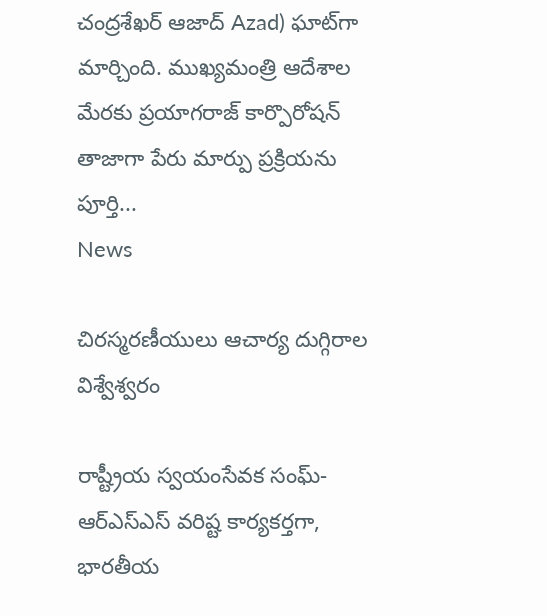చంద్రశేఖర్ ఆజాద్ Azad) ఘాట్‌గా మార్చింది. ముఖ్యమంత్రి ఆదేశాల మేరకు ప్రయాగరాజ్ కార్పొరోషన్ తాజాగా పేరు మార్పు ప్రక్రియను పూర్తి...
News

చిరస్మరణీయులు ఆచార్య దుగ్గిరాల విశ్వేశ్వరం

రాష్ట్రీయ స్వయంసేవక సంఘ్-ఆర్ఎస్ఎస్ వరిష్ట కార్యకర్తగా, భారతీయ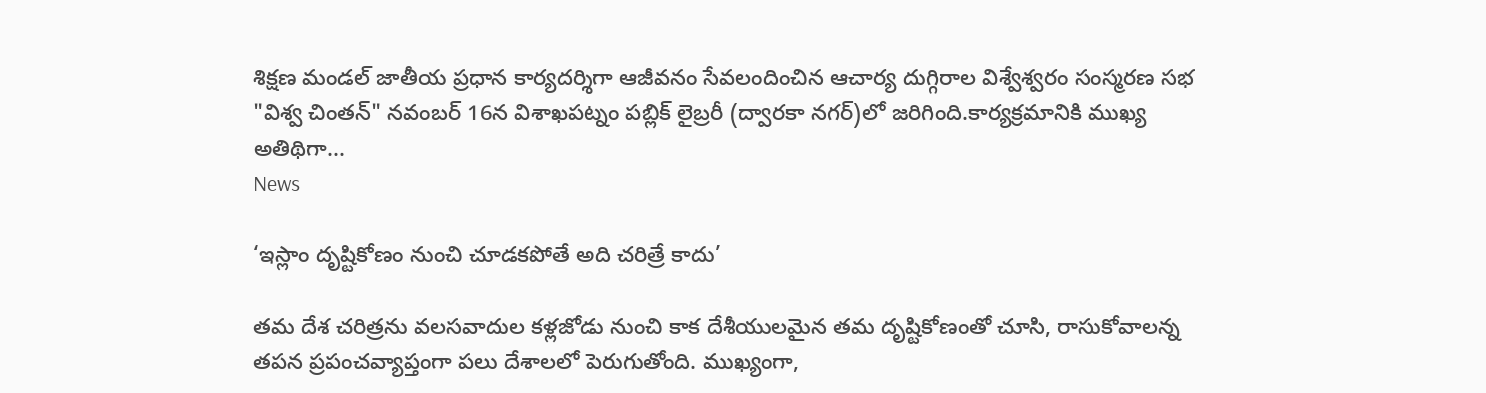శిక్షణ మండల్ జాతీయ ప్రధాన కార్యదర్శిగా ఆజీవనం సేవలందించిన ఆచార్య దుగ్గిరాల విశ్వేశ్వరం సంస్మరణ సభ "విశ్వ చింతన్" నవంబర్ 16న విశాఖపట్నం పబ్లిక్ లైబ్రరీ (ద్వారకా నగర్)లో జరిగింది.కార్యక్రమానికి ముఖ్య అతిథిగా...
News

‘ఇస్లాం దృష్టికోణం నుంచి చూడకపోతే అది చరిత్రే కాదు’

తమ దేశ చరిత్రను వలసవాదుల కళ్లజోడు నుంచి కాక దేశీయులమైన తమ దృష్టికోణంతో చూసి, రాసుకోవాలన్న తపన ప్రపంచవ్యాప్తంగా పలు దేశాలలో పెరుగుతోంది. ముఖ్యంగా,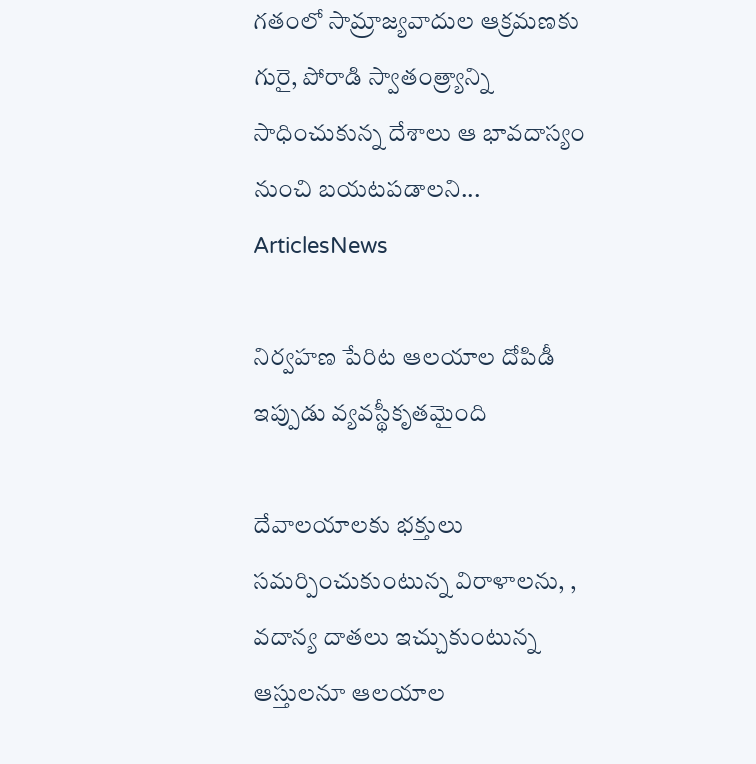గతంలో సామ్రాజ్యవాదుల ఆక్రమణకు గురై, పోరాడి స్వాతంత్ర్యాన్ని సాధించుకున్న దేశాలు ఆ భావదాస్యం నుంచి బయటపడాలని...
ArticlesNews

నిర్వహణ పేరిట ఆలయాల దోపిడీ ఇప్పుడు వ్యవస్థీకృతమైంది

దేవాలయాలకు భక్తులు సమర్పించుకుంటున్న విరాళాలను, , వదాన్య దాతలు ఇచ్చుకుంటున్న ఆస్తులనూ ఆలయాల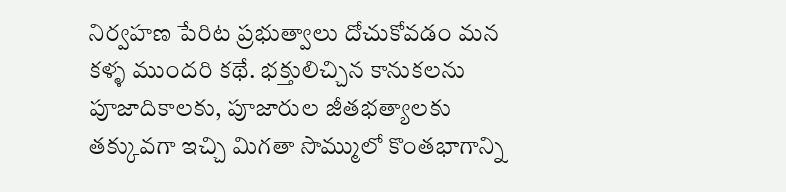నిర్వహణ పేరిట ప్రభుత్వాలు దోచుకోవడం మన కళ్ళ ముందరి కథే. భక్తులిచ్చిన కానుకలను పూజాదికాలకు, పూజారుల జీతభత్యాలకు తక్కువగా ఇచ్చి మిగతా సొమ్ములో కొంతభాగాన్ని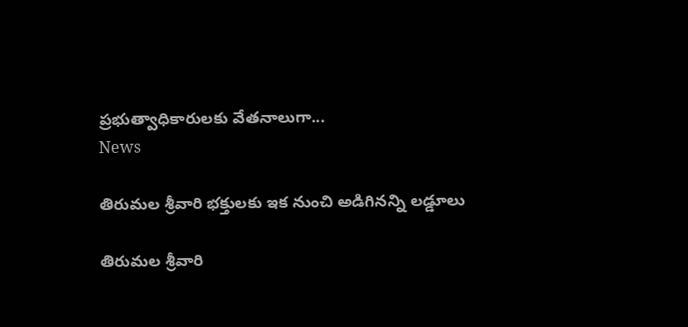ప్రభుత్వాధికారులకు వేతనాలుగా...
News

తిరుమల శ్రీవారి భక్తులకు ఇక నుంచి అడిగినన్ని లడ్డూలు

తిరుమల శ్రీవారి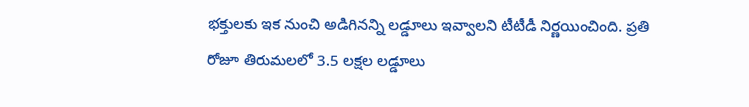భక్తులకు ఇక నుంచి అడిగినన్ని లడ్డూలు ఇవ్వాలని టీటీడీ నిర్ణయించింది. ప్రతి రోజూ తిరుమలలో 3.5 లక్షల లడ్డూలు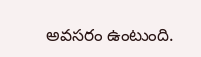అవసరం ఉంటుంది.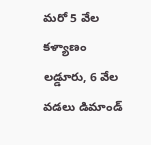మరో 5 వేల కళ్యాణం లడ్డూరు, 6 వేల వడలు డిమాండ్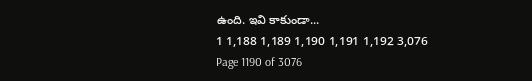ఉంది. ఇవి కాకుండా...
1 1,188 1,189 1,190 1,191 1,192 3,076
Page 1190 of 3076